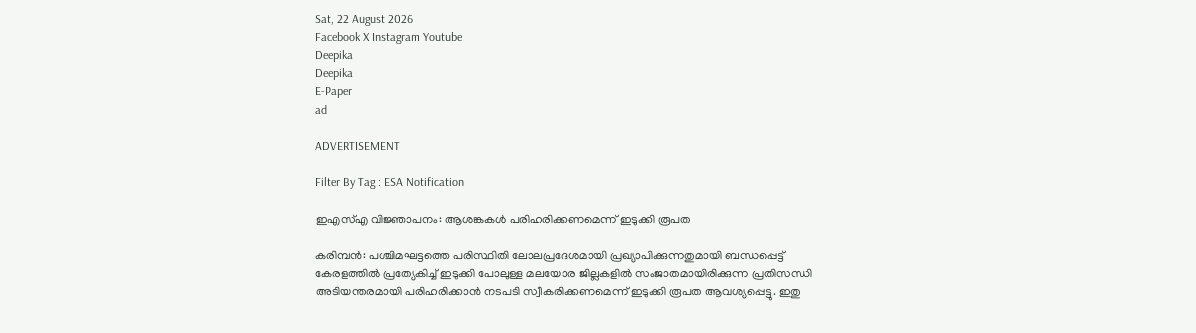Sat, 22 August 2026
Facebook X Instagram Youtube
Deepika
Deepika
E-Paper
ad

ADVERTISEMENT

Filter By Tag : ESA Notification

ഇഎസ്എ വിജ്ഞാപനം: ആശങ്കകൾ പരിഹരിക്കണമെന്ന് ഇടുക്കി രൂപത

കരിമ്പൻ: പശ്ചിമഘട്ടത്തെ പരിസ്ഥിതി ലോലപ്രദേശമായി പ്രഖ്യാപിക്കുന്നതുമായി ബന്ധപ്പെട്ട് കേരളത്തിൽ പ്രത്യേകിച്ച് ഇടുക്കി പോലുള്ള മലയോര ജില്ലകളിൽ സംജാതമായിരിക്കുന്ന പ്രതിസന്ധി അടിയന്തരമായി പരിഹരിക്കാൻ നടപടി സ്വീകരിക്കണമെന്ന് ഇടുക്കി രൂപത ആവശ്യപ്പെട്ടു. ഇതു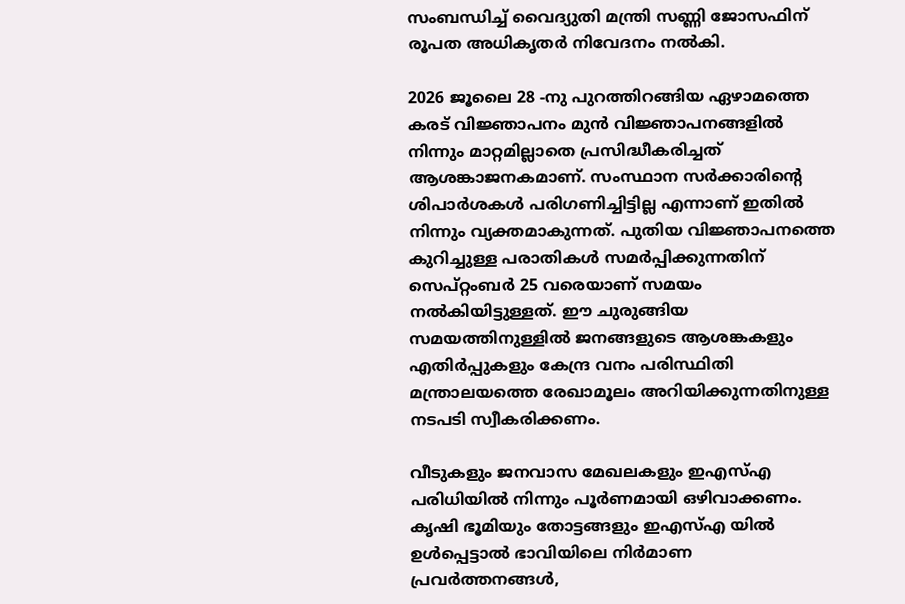സംബന്ധിച്ച് വൈദ്യുതി മന്ത്രി സണ്ണി ജോസഫിന് രൂപത അധികൃതർ നിവേദനം നൽകി.

2026 ജൂലൈ 28 -നു പുറത്തിറങ്ങിയ ഏഴാമത്തെ കരട് വിജ്ഞാപനം മുൻ വിജ്ഞാപനങ്ങളിൽ നിന്നും മാറ്റമില്ലാതെ പ്രസിദ്ധീകരിച്ചത് ആശങ്കാജനകമാണ്. സംസ്ഥാന സർക്കാരിന്‍റെ ശിപാർശകൾ പരിഗണിച്ചിട്ടില്ല എന്നാണ് ഇതിൽ നിന്നും വ്യക്തമാകുന്നത്. പുതിയ വിജ്ഞാപനത്തെ കുറിച്ചുള്ള പരാതികൾ സമർപ്പിക്കുന്നതിന് സെപ്റ്റംബർ 25 വരെയാണ് സമയം നൽകിയിട്ടുള്ളത്. ഈ ചുരുങ്ങിയ സമയത്തിനുള്ളിൽ ജനങ്ങളുടെ ആശങ്കകളും എതിർപ്പുകളും കേന്ദ്ര വനം പരിസ്ഥിതി മന്ത്രാലയത്തെ രേഖാമൂലം അറിയിക്കുന്നതിനുള്ള നടപടി സ്വീകരിക്കണം.

വീടുകളും ജനവാസ മേഖലകളും ഇഎസ്എ പരിധിയിൽ നിന്നും പൂർണമായി ഒഴിവാക്കണം. കൃഷി ഭൂമിയും തോട്ടങ്ങളും ഇഎസ്എ യിൽ ഉൾപ്പെട്ടാൽ ഭാവിയിലെ നിർമാണ പ്രവർത്തനങ്ങൾ,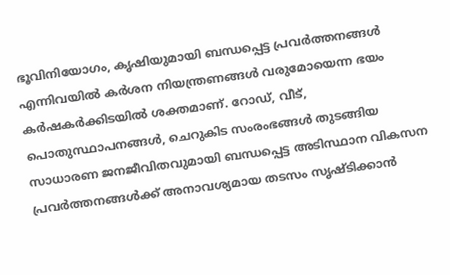ഭൂവിനിയോഗം, കൃഷിയുമായി ബന്ധപ്പെട്ട പ്രവർത്തനങ്ങൾ എന്നിവയിൽ കർശന നിയന്ത്രണങ്ങൾ വരുമോയെന്ന ഭയം കർഷകർക്കിടയിൽ ശക്തമാണ്. റോഡ്, വീട്, പൊതുസ്ഥാപനങ്ങൾ, ചെറുകിട സംരംഭങ്ങൾ തുടങ്ങിയ സാധാരണ ജനജീവിതവുമായി ബന്ധപ്പെട്ട അടിസ്ഥാന വികസന പ്രവർത്തനങ്ങൾക്ക് അനാവശ്യമായ തടസം സൃഷ്ടിക്കാൻ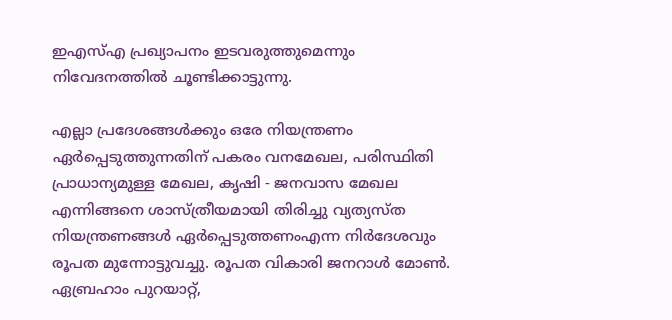ഇഎസ്എ പ്രഖ്യാപനം ഇടവരുത്തുമെന്നും നിവേദനത്തിൽ ചൂണ്ടിക്കാട്ടുന്നു.

എല്ലാ പ്രദേശങ്ങൾക്കും ഒരേ നിയന്ത്രണം ഏർപ്പെടുത്തുന്നതിന് പകരം വനമേഖല, പരിസ്ഥിതി പ്രാധാന്യമുള്ള മേഖല, കൃഷി - ജനവാസ മേഖല എന്നിങ്ങനെ ശാസ്ത്രീയമായി തിരിച്ചു വ്യത്യസ്ത നിയന്ത്രണങ്ങൾ ഏർപ്പെടുത്തണംഎന്ന നിർദേശവും രൂപത മുന്നോട്ടുവച്ചു. രൂപത വികാരി ജനറാൾ മോൺ. ഏബ്രഹാം പുറയാറ്റ്,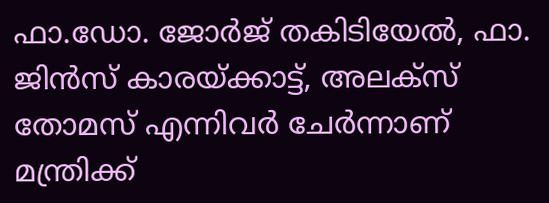ഫാ.ഡോ. ജോർജ് തകിടിയേല്‍, ഫാ. ജിൻസ് കാരയ്ക്കാട്ട്, അലക്സ് തോമസ് എന്നിവർ ചേർന്നാണ് മന്ത്രിക്ക്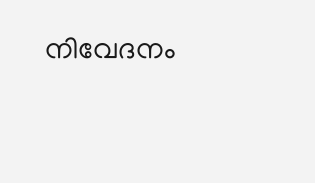നിവേദനം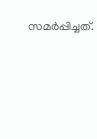സമർപ്പിച്ചത്.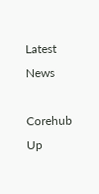Latest News

Corehub Up